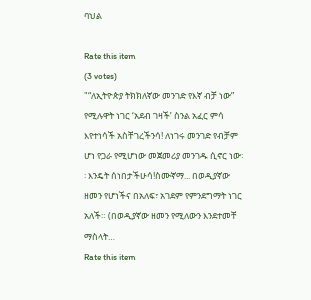ባህል

Rate this item
(3 votes)
"“ለኢትዮጵያ ትክክለኛው መንገድ የእኛ ብቻ ነው” የሚሉዋት ነገር ‘አደብ ገዛች’ ስንል አፈር ምሳ እየተነሳች አስቸገረችንሳ! ለነገሩ መንገድ የብቻም ሆነ የጋራ የሚሆነው መጀመሪያ መንገዱ ሲኖር ነው፡፡ እንዴት ሰነበታችሁሳ!ስሙኛማ... በወዲያኛው ዘመን የሆነችና በአለፍ፣ አገደም የምንደግማት ነገር አለች። (በወዲያኛው ዘመን የሚለውን እንደተመቸ ማስላት…
Rate this item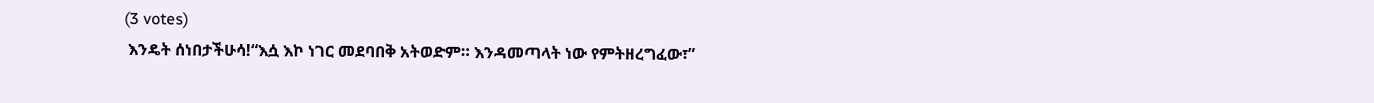(3 votes)
 እንዴት ሰነበታችሁሳ!“እሷ እኮ ነገር መደባበቅ አትወድም። እንዳመጣላት ነው የምትዘረግፈው፣”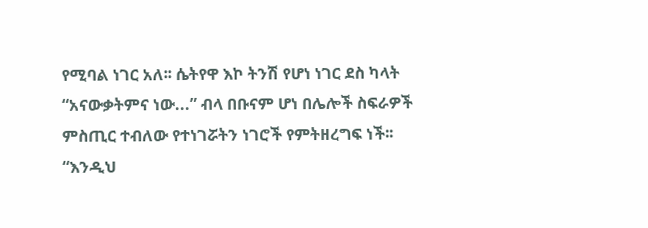የሚባል ነገር አለ፡፡ ሴትየዋ እኮ ትንሽ የሆነ ነገር ደስ ካላት “አናውቃትምና ነው...” ብላ በቡናም ሆነ በሌሎች ስፍራዎች ምስጢር ተብለው የተነገሯትን ነገሮች የምትዘረግፍ ነች፡፡“እንዲህ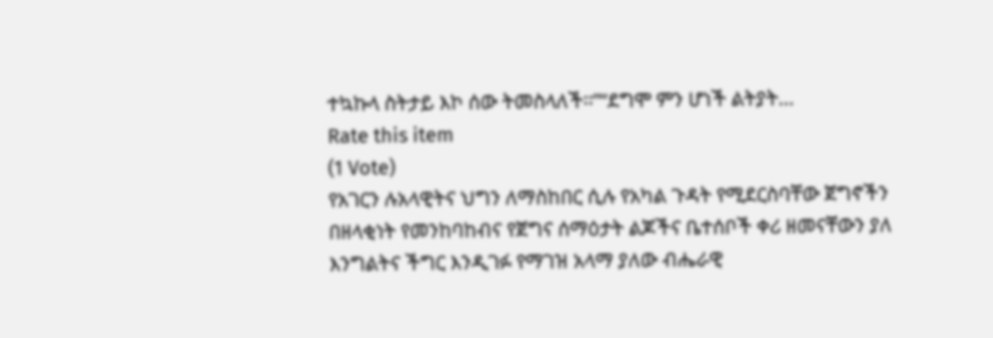ተኳኩላ ስትታይ እኮ ሰው ትመስላለች፡፡”“ደግሞ ምን ሆነች ልትያት…
Rate this item
(1 Vote)
የአገርን ሉአላዊትና ህግን ለማስከበር ሲሉ የአካል ጉዳት የሚደርስባቸው ጀግኖችን በዘላቂነት የመንከባከብና የጀግና ሰማዕታት ልጆችና ቤተሰቦች ቀሪ ዘመናቸውን ያለ እንግልትና ችግር እንዲገፉ የማገዝ አላማ ያለው ብሔራዊ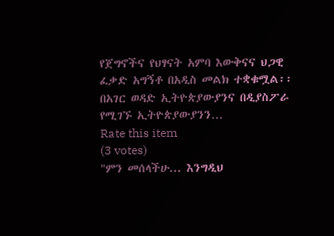የጀግኖችና የህፃናት አምባ እውቅናና ህጋዊ ፈቃድ አግኝቶ በአዲስ መልክ ተቋቁሟል፡፡በአገር ወዳድ ኢትዮጵያውያንና በዲያስፖራ የሚገኙ ኢትዮጵያውያንን…
Rate this item
(3 votes)
"ምን መሰላችሁ... እንግዲህ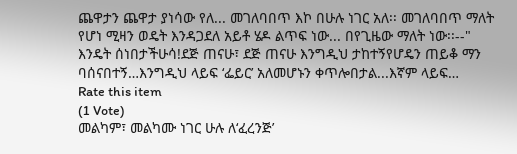ጨዋታን ጨዋታ ያነሳው የለ... መገለባበጥ እኮ በሁሉ ነገር አለ፡፡ መገለባበጥ ማለት የሆነ ሚዛን ወዴት እንዳጋደለ አይቶ ሄዶ ልጥፍ ነው... በየጊዜው ማለት ነው፡፡--" እንዴት ሰነበታችሁሳ!ደጅ ጠናሁ፣ ደጅ ጠናሁ እንግዲህ ታከተኝየሆዴን ጠይቆ ማን ባሰናበተኝ…እንግዲህ ላይፍ ‘ፌይር’ አለመሆኑን ቀጥሎበታል...እኛም ላይፍ…
Rate this item
(1 Vote)
መልካም፣ መልካሙ ነገር ሁሉ ለ‘ፈረንጅ’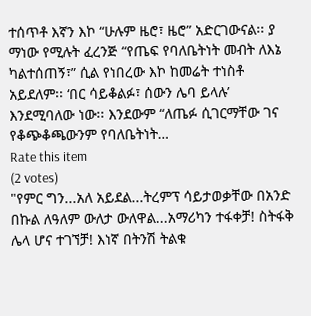ተሰጥቶ እኛን እኮ “ሁሉም ዜሮ፣ ዜሮ” አድርገውናል፡፡ ያ ማነው የሚሉት ፈረንጅ “የጤፍ የባለቤትነት መብት ለእኔ ካልተሰጠኝ፣” ሲል የነበረው እኮ ከመሬት ተነስቶ አይደለም፡፡ ‘በር ሳይቆልፉ፣ ሰውን ሌባ ይላሉ’ እንደሚባለው ነው፡፡ እንደውም “ለጤፉ ሲገርማቸው ገና የቆጭቆጫውንም የባለቤትነት…
Rate this item
(2 votes)
"የምር ግን...አለ አይደል...ትረምፕ ሳይታወቃቸው በአንድ በኩል ለዓለም ውለታ ውለዋል...አማሪካን ተፋቀቻ! ስትፋቅ ሌላ ሆና ተገኘቻ! እነኛ በትንሽ ትልቁ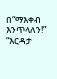በ“ማእቀብ እንጥላለን!” “እርዳታ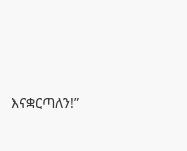እናቋርጣለን!”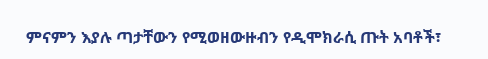ምናምን እያሉ ጣታቸውን የሚወዘውዙብን የዲሞክራሲ ጡት አባቶች፣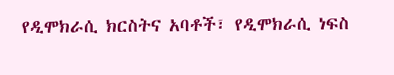የዲሞክራሲ ክርስትና አባቶች፣ የዲሞክራሲ ነፍስ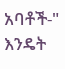አባቶች-" እንዴት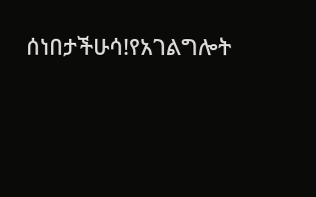ሰነበታችሁሳ!የአገልግሎት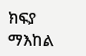ክፍያ ማእከል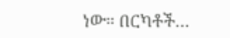ነው። በርካቶች…